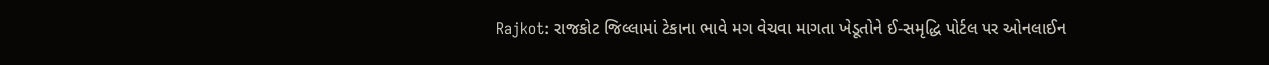Rajkot: રાજકોટ જિલ્લામાં ટેકાના ભાવે મગ વેચવા માગતા ખેડૂતોને ઈ-સમૃદ્ધિ પોર્ટલ પર ઓનલાઈન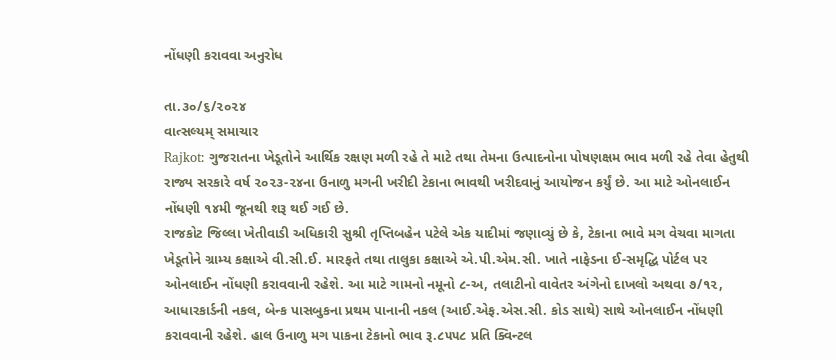નોંધણી કરાવવા અનુરોધ

તા.૩૦/૬/૨૦૨૪
વાત્સલ્યમ્ સમાચાર
Rajkot: ગુજરાતના ખેડૂતોને આર્થિક રક્ષણ મળી રહે તે માટે તથા તેમના ઉત્પાદનોના પોષણક્ષમ ભાવ મળી રહે તેવા હેતુથી રાજ્ય સરકારે વર્ષ ૨૦૨૩-૨૪ના ઉનાળુ મગની ખરીદી ટેકાના ભાવથી ખરીદવાનું આયોજન કર્યું છે. આ માટે ઓનલાઈન નોંધણી ૧૪મી જૂનથી શરૂ થઈ ગઈ છે.
રાજકોટ જિલ્લા ખેતીવાડી અધિકારી સુશ્રી તૃપ્તિબહેન પટેલે એક યાદીમાં જણાવ્યું છે કે, ટેકાના ભાવે મગ વેચવા માગતા ખેડૂતોને ગ્રામ્ય કક્ષાએ વી.સી.ઈ. મારફતે તથા તાલુકા કક્ષાએ એ.પી.એમ.સી. ખાતે નાફેડના ઈ-સમૃદ્ધિ પોર્ટલ પર ઓનલાઈન નોંધણી કરાવવાની રહેશે. આ માટે ગામનો નમૂનો ૮-અ, તલાટીનો વાવેતર અંગેનો દાખલો અથવા ૭/૧૨, આધારકાર્ડની નકલ, બેન્ક પાસબુકના પ્રથમ પાનાની નકલ (આઈ.એફ.એસ.સી. કોડ સાથે) સાથે ઓનલાઈન નોંધણી કરાવવાની રહેશે. હાલ ઉનાળુ મગ પાકના ટેકાનો ભાવ રૂ.૮૫૫૮ પ્રતિ ક્વિન્ટલ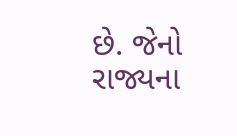છે. જેનો રાજ્યના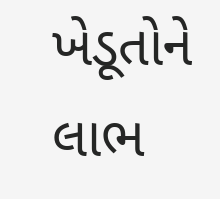ખેડૂતોને લાભ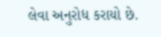લેવા અનુરોધ કરાયો છે.